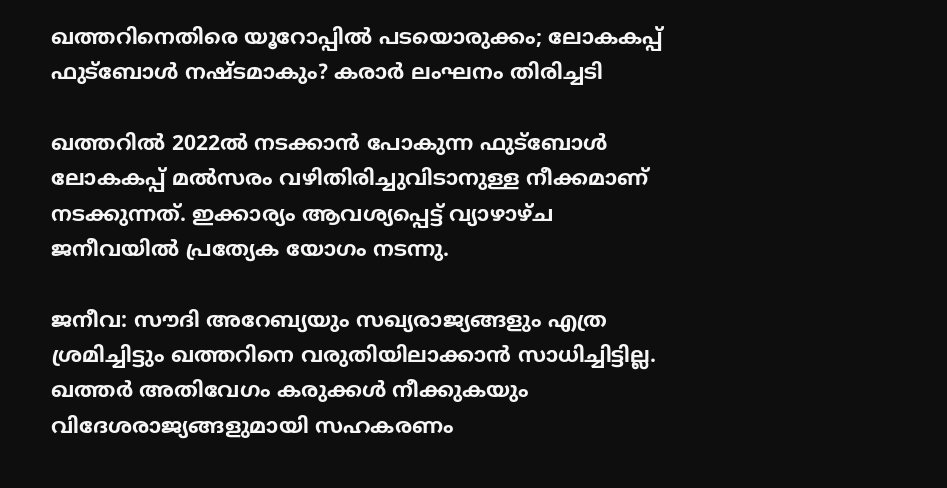ഖത്തറിനെതിരെ യൂറോപ്പില്‍ പടയൊരുക്കം; ലോകകപ്പ് ഫുട്‌ബോള്‍ നഷ്ടമാകും? കരാര്‍ ലംഘനം തിരിച്ചടി

ഖത്തറില്‍ 2022ല്‍ നടക്കാന്‍ പോകുന്ന ഫുട്‌ബോള്‍ ലോകകപ്പ് മല്‍സരം വഴിതിരിച്ചുവിടാനുള്ള നീക്കമാണ് നടക്കുന്നത്. ഇക്കാര്യം ആവശ്യപ്പെട്ട് വ്യാഴാഴ്ച ജനീവയില്‍ പ്രത്യേക യോഗം നടന്നു.

ജനീവ: സൗദി അറേബ്യയും സഖ്യരാജ്യങ്ങളും എത്ര ശ്രമിച്ചിട്ടും ഖത്തറിനെ വരുതിയിലാക്കാന്‍ സാധിച്ചിട്ടില്ല. ഖത്തര്‍ അതിവേഗം കരുക്കള്‍ നീക്കുകയും വിദേശരാജ്യങ്ങളുമായി സഹകരണം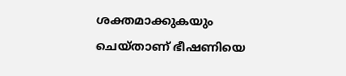ശക്തമാക്കുകയും ചെയ്താണ് ഭീഷണിയെ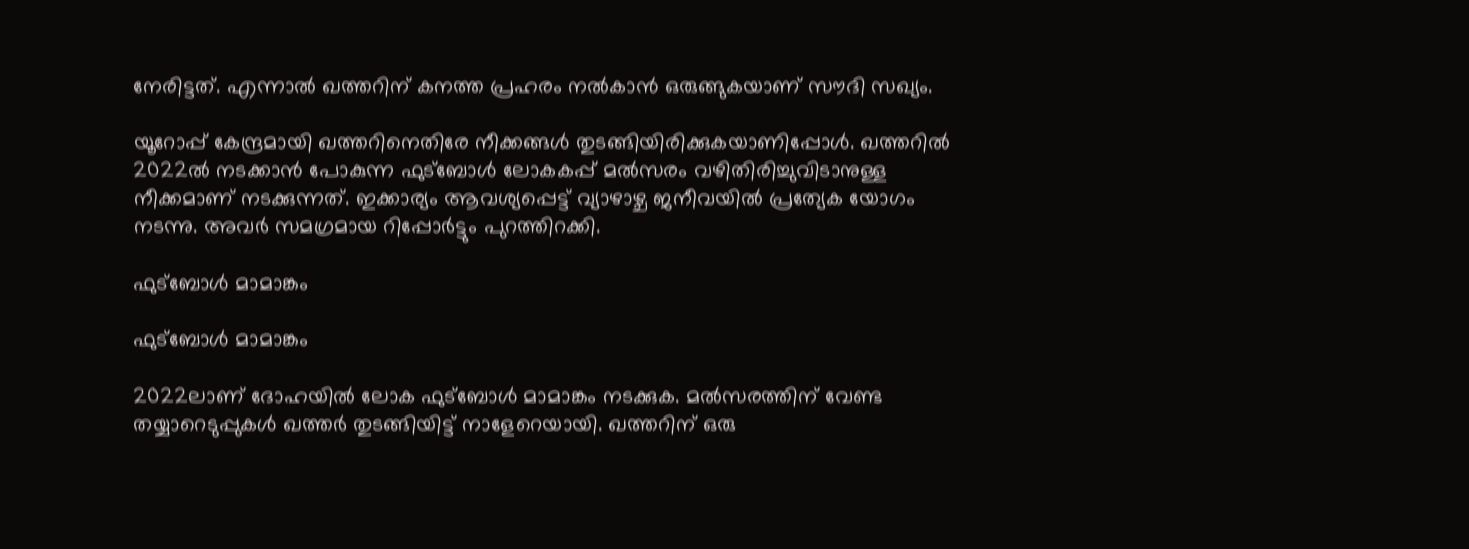നേരിട്ടത്. എന്നാല്‍ ഖത്തറിന് കനത്ത പ്രഹരം നല്‍കാന്‍ ഒരുങ്ങുകയാണ് സൗദി സഖ്യം.

യൂറോപ്പ് കേന്ദ്രമായി ഖത്തറിനെതിരേ നീക്കങ്ങള്‍ തുടങ്ങിയിരിക്കുകയാണിപ്പോള്‍. ഖത്തറില്‍ 2022ല്‍ നടക്കാന്‍ പോകുന്ന ഫുട്‌ബോള്‍ ലോകകപ്പ് മല്‍സരം വഴിതിരിച്ചുവിടാനുള്ള നീക്കമാണ് നടക്കുന്നത്. ഇക്കാര്യം ആവശ്യപ്പെട്ട് വ്യാഴാഴ്ച ജനീവയില്‍ പ്രത്യേക യോഗം നടന്നു. അവര്‍ സമഗ്രമായ റിപ്പോര്‍ട്ടും പുറത്തിറക്കി.

ഫുട്‌ബോള്‍ മാമാങ്കം

ഫുട്‌ബോള്‍ മാമാങ്കം

2022ലാണ് ദോഹയില്‍ ലോക ഫുട്‌ബോള്‍ മാമാങ്കം നടക്കുക. മല്‍സരത്തിന് വേണ്ട തയ്യാറെടുപ്പുകള്‍ ഖത്തര്‍ തുടങ്ങിയിട്ട് നാളേറെയായി. ഖത്തറിന് ഒരു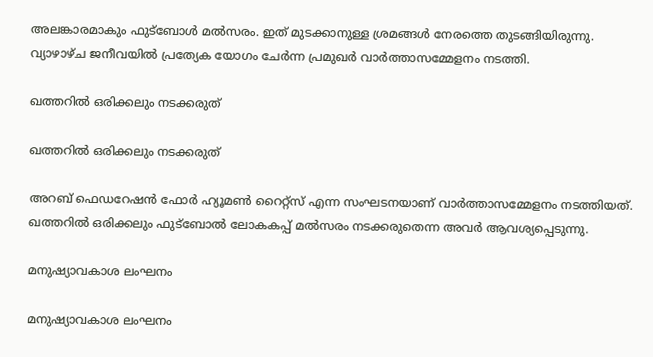അലങ്കാരമാകും ഫുട്‌ബോള്‍ മല്‍സരം. ഇത് മുടക്കാനുള്ള ശ്രമങ്ങള്‍ നേരത്തെ തുടങ്ങിയിരുന്നു. വ്യാഴാഴ്ച ജനീവയില്‍ പ്രത്യേക യോഗം ചേര്‍ന്ന പ്രമുഖര്‍ വാര്‍ത്താസമ്മേളനം നടത്തി.

ഖത്തറില്‍ ഒരിക്കലും നടക്കരുത്

ഖത്തറില്‍ ഒരിക്കലും നടക്കരുത്

അറബ് ഫെഡറേഷന്‍ ഫോര്‍ ഹ്യൂമണ്‍ റൈറ്റ്‌സ് എന്ന സംഘടനയാണ് വാര്‍ത്താസമ്മേളനം നടത്തിയത്. ഖത്തറില്‍ ഒരിക്കലും ഫുട്‌ബോല്‍ ലോകകപ്പ് മല്‍സരം നടക്കരുതെന്ന അവര്‍ ആവശ്യപ്പെടുന്നു.

മനുഷ്യാവകാശ ലംഘനം

മനുഷ്യാവകാശ ലംഘനം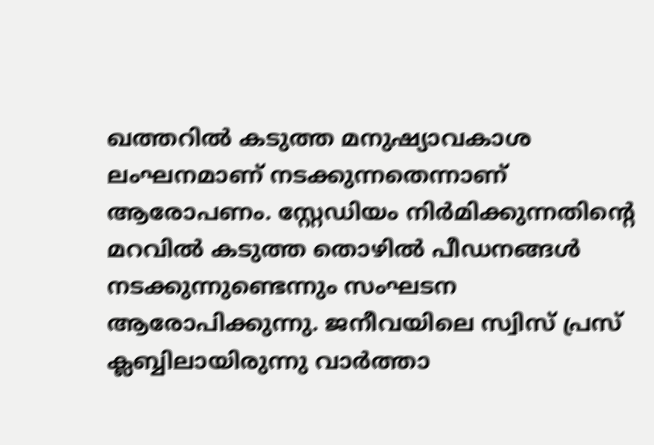ഖത്തറില്‍ കടുത്ത മനുഷ്യാവകാശ ലംഘനമാണ് നടക്കുന്നതെന്നാണ് ആരോപണം. സ്റ്റേഡിയം നിര്‍മിക്കുന്നതിന്റെ മറവില്‍ കടുത്ത തൊഴില്‍ പീഡനങ്ങള്‍ നടക്കുന്നുണ്ടെന്നും സംഘടന ആരോപിക്കുന്നു. ജനീവയിലെ സ്വിസ് പ്രസ് ക്ലബ്ബിലായിരുന്നു വാര്‍ത്താ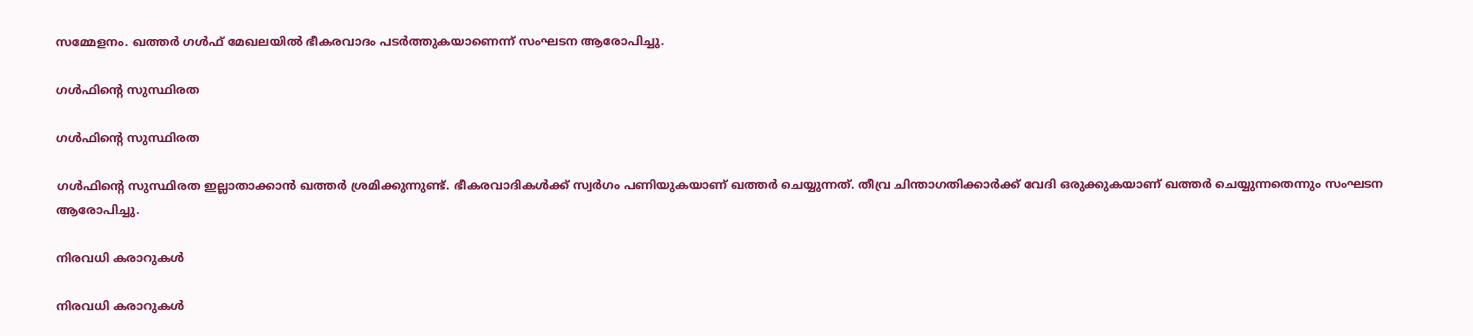സമ്മേളനം. ഖത്തര്‍ ഗള്‍ഫ് മേഖലയില്‍ ഭീകരവാദം പടര്‍ത്തുകയാണെന്ന് സംഘടന ആരോപിച്ചു.

ഗള്‍ഫിന്റെ സുസ്ഥിരത

ഗള്‍ഫിന്റെ സുസ്ഥിരത

ഗള്‍ഫിന്റെ സുസ്ഥിരത ഇല്ലാതാക്കാന്‍ ഖത്തര്‍ ശ്രമിക്കുന്നുണ്ട്. ഭീകരവാദികള്‍ക്ക് സ്വര്‍ഗം പണിയുകയാണ് ഖത്തര്‍ ചെയ്യുന്നത്. തീവ്ര ചിന്താഗതിക്കാര്‍ക്ക് വേദി ഒരുക്കുകയാണ് ഖത്തര്‍ ചെയ്യുന്നതെന്നും സംഘടന ആരോപിച്ചു.

നിരവധി കരാറുകള്‍

നിരവധി കരാറുകള്‍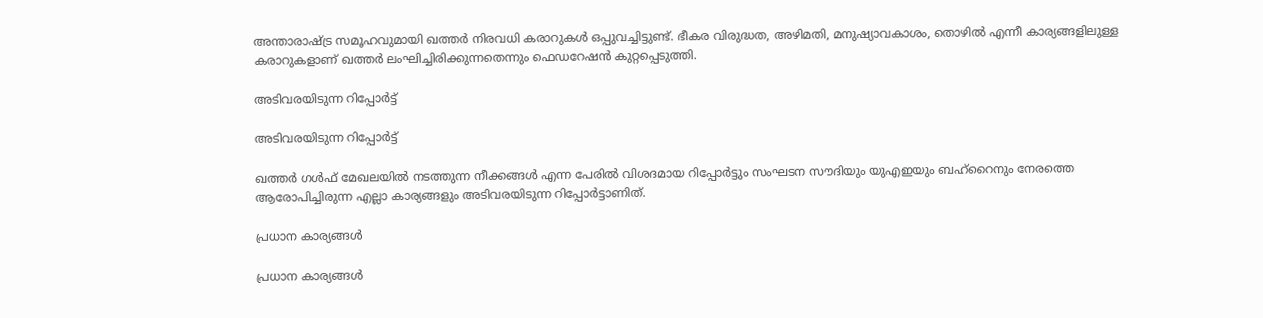അന്താരാഷ്ട്ര സമൂഹവുമായി ഖത്തര്‍ നിരവധി കരാറുകള്‍ ഒപ്പുവച്ചിട്ടുണ്ട്. ഭീകര വിരുദ്ധത, അഴിമതി, മനുഷ്യാവകാശം, തൊഴില്‍ എന്നീ കാര്യങ്ങളിലുള്ള കരാറുകളാണ് ഖത്തര്‍ ലംഘിച്ചിരിക്കുന്നതെന്നും ഫെഡറേഷന്‍ കുറ്റപ്പെടുത്തി.

അടിവരയിടുന്ന റിപ്പോര്‍ട്ട്

അടിവരയിടുന്ന റിപ്പോര്‍ട്ട്

ഖത്തര്‍ ഗള്‍ഫ് മേഖലയില്‍ നടത്തുന്ന നീക്കങ്ങള്‍ എന്ന പേരില്‍ വിശദമായ റിപ്പോര്‍ട്ടും സംഘടന സൗദിയും യുഎഇയും ബഹ്‌റൈനും നേരത്തെ ആരോപിച്ചിരുന്ന എല്ലാ കാര്യങ്ങളും അടിവരയിടുന്ന റിപ്പോര്‍ട്ടാണിത്.

പ്രധാന കാര്യങ്ങള്‍

പ്രധാന കാര്യങ്ങള്‍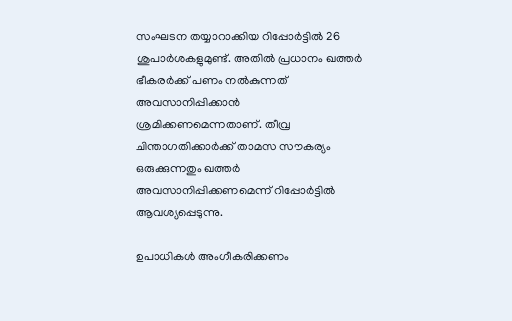സംഘടന തയ്യാറാക്കിയ റിപ്പോര്‍ട്ടില്‍ 26 ശുപാര്‍ശകളുമുണ്ട്. അതില്‍ പ്രധാനം ഖത്തര്‍ ഭീകരര്‍ക്ക് പണം നല്‍കുന്നത് അവസാനിപ്പിക്കാന്‍ ശ്രമിക്കണമെന്നതാണ്. തീവ്ര ചിന്താഗതിക്കാര്‍ക്ക് താമസ സൗകര്യം ഒരുക്കുന്നതും ഖത്തര്‍ അവസാനിപ്പിക്കണമെന്ന് റിപ്പോര്‍ട്ടില്‍ ആവശ്യപ്പെടുന്നു.

ഉപാധികള്‍ അംഗീകരിക്കണം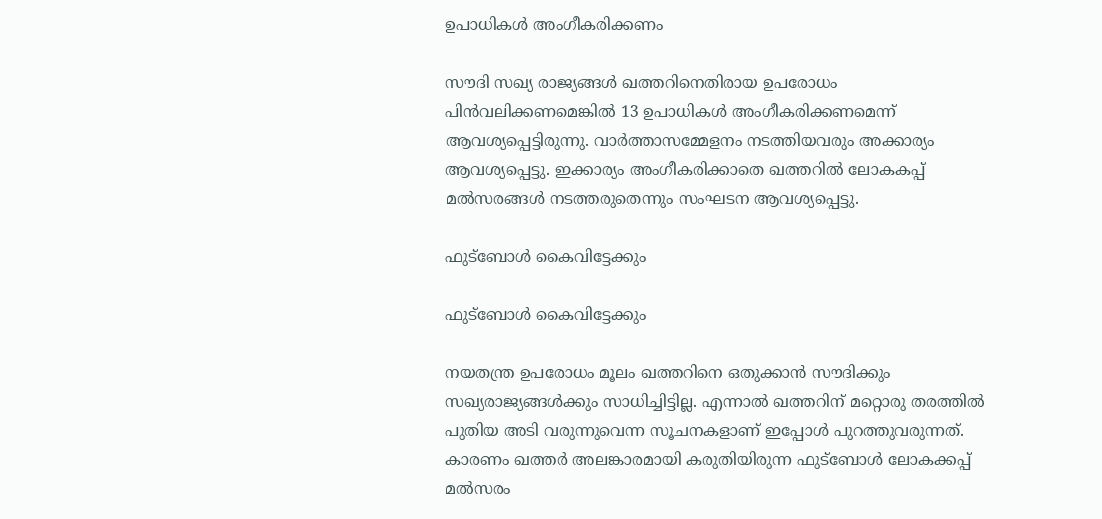ഉപാധികള്‍ അംഗീകരിക്കണം

സൗദി സഖ്യ രാജ്യങ്ങള്‍ ഖത്തറിനെതിരായ ഉപരോധം പിന്‍വലിക്കണമെങ്കില്‍ 13 ഉപാധികള്‍ അംഗീകരിക്കണമെന്ന് ആവശ്യപ്പെട്ടിരുന്നു. വാര്‍ത്താസമ്മേളനം നടത്തിയവരും അക്കാര്യം ആവശ്യപ്പെട്ടു. ഇക്കാര്യം അംഗീകരിക്കാതെ ഖത്തറില്‍ ലോകകപ്പ് മല്‍സരങ്ങള്‍ നടത്തരുതെന്നും സംഘടന ആവശ്യപ്പെട്ടു.

ഫുട്‌ബോള്‍ കൈവിട്ടേക്കും

ഫുട്‌ബോള്‍ കൈവിട്ടേക്കും

നയതന്ത്ര ഉപരോധം മൂലം ഖത്തറിനെ ഒതുക്കാന്‍ സൗദിക്കും സഖ്യരാജ്യങ്ങള്‍ക്കും സാധിച്ചിട്ടില്ല. എന്നാല്‍ ഖത്തറിന് മറ്റൊരു തരത്തില്‍ പുതിയ അടി വരുന്നുവെന്ന സൂചനകളാണ് ഇപ്പോള്‍ പുറത്തുവരുന്നത്. കാരണം ഖത്തര്‍ അലങ്കാരമായി കരുതിയിരുന്ന ഫുട്ബോള്‍ ലോകക്കപ്പ് മല്‍സരം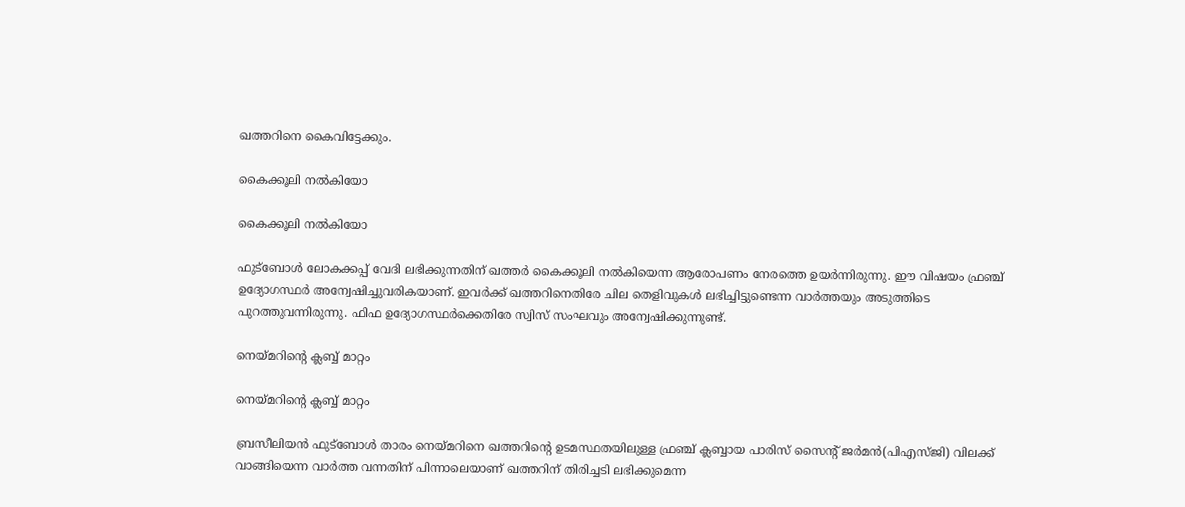ഖത്തറിനെ കൈവിട്ടേക്കും.

കൈക്കൂലി നല്‍കിയോ

കൈക്കൂലി നല്‍കിയോ

ഫുട്ബോള്‍ ലോകക്കപ്പ് വേദി ലഭിക്കുന്നതിന് ഖത്തര്‍ കൈക്കൂലി നല്‍കിയെന്ന ആരോപണം നേരത്തെ ഉയര്‍ന്നിരുന്നു. ഈ വിഷയം ഫ്രഞ്ച് ഉദ്യോഗസ്ഥര്‍ അന്വേഷിച്ചുവരികയാണ്. ഇവര്‍ക്ക് ഖത്തറിനെതിരേ ചില തെളിവുകള്‍ ലഭിച്ചിട്ടുണ്ടെന്ന വാര്‍ത്തയും അടുത്തിടെ പുറത്തുവന്നിരുന്നു. ഫിഫ ഉദ്യോഗസ്ഥര്‍ക്കെതിരേ സ്വിസ് സംഘവും അന്വേഷിക്കുന്നുണ്ട്.

നെയ്മറിന്റെ ക്ലബ്ബ് മാറ്റം

നെയ്മറിന്റെ ക്ലബ്ബ് മാറ്റം

ബ്രസീലിയന്‍ ഫുട്ബോള്‍ താരം നെയ്മറിനെ ഖത്തറിന്റെ ഉടമസ്ഥതയിലുള്ള ഫ്രഞ്ച് ക്ലബ്ബായ പാരിസ് സൈന്റ് ജര്‍മന്‍(പിഎസ്ജി) വിലക്ക് വാങ്ങിയെന്ന വാര്‍ത്ത വന്നതിന് പിന്നാലെയാണ് ഖത്തറിന് തിരിച്ചടി ലഭിക്കുമെന്ന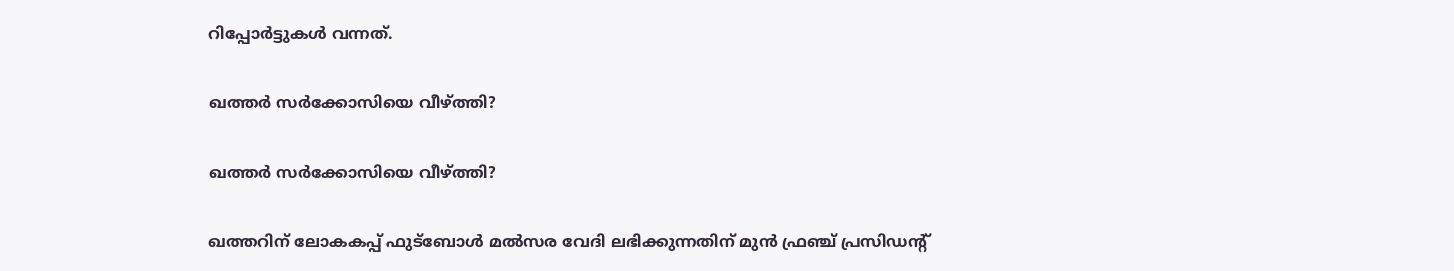റിപ്പോര്‍ട്ടുകള്‍ വന്നത്.

ഖത്തര്‍ സര്‍ക്കോസിയെ വീഴ്ത്തി?

ഖത്തര്‍ സര്‍ക്കോസിയെ വീഴ്ത്തി?

ഖത്തറിന് ലോകകപ്പ് ഫുട്ബോള്‍ മല്‍സര വേദി ലഭിക്കുന്നതിന് മുന്‍ ഫ്രഞ്ച് പ്രസിഡന്റ്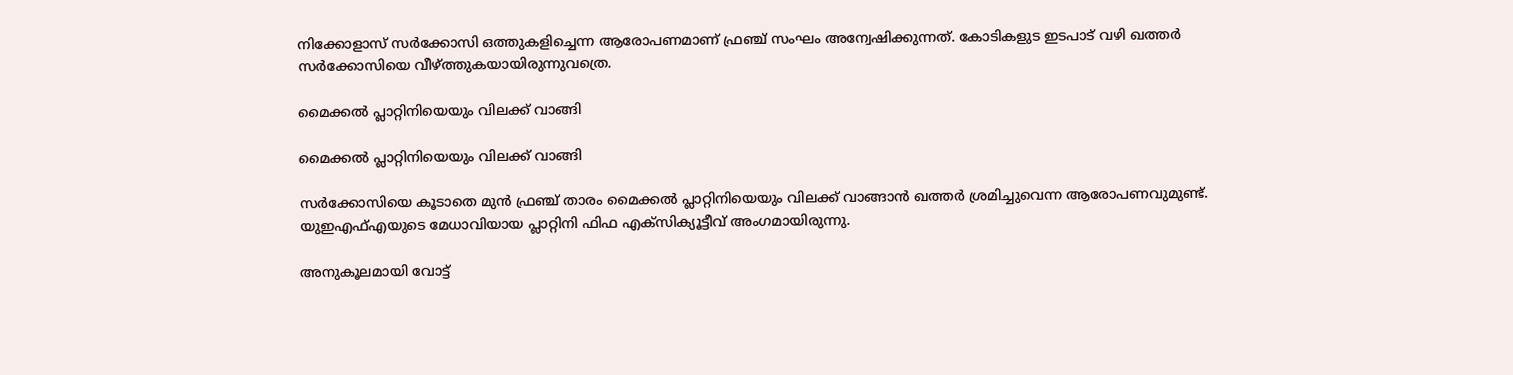നിക്കോളാസ് സര്‍ക്കോസി ഒത്തുകളിച്ചെന്ന ആരോപണമാണ് ഫ്രഞ്ച് സംഘം അന്വേഷിക്കുന്നത്. കോടികളുട ഇടപാട് വഴി ഖത്തര്‍ സര്‍ക്കോസിയെ വീഴ്ത്തുകയായിരുന്നുവത്രെ.

മൈക്കല്‍ പ്ലാറ്റിനിയെയും വിലക്ക് വാങ്ങി

മൈക്കല്‍ പ്ലാറ്റിനിയെയും വിലക്ക് വാങ്ങി

സര്‍ക്കോസിയെ കൂടാതെ മുന്‍ ഫ്രഞ്ച് താരം മൈക്കല്‍ പ്ലാറ്റിനിയെയും വിലക്ക് വാങ്ങാന്‍ ഖത്തര്‍ ശ്രമിച്ചുവെന്ന ആരോപണവുമുണ്ട്. യുഇഎഫ്എയുടെ മേധാവിയായ പ്ലാറ്റിനി ഫിഫ എക്സിക്യൂട്ടീവ് അംഗമായിരുന്നു.

അനുകൂലമായി വോട്ട്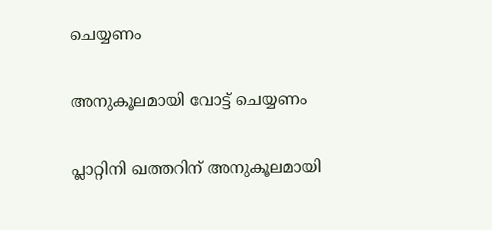ചെയ്യണം

അനുകൂലമായി വോട്ട് ചെയ്യണം

പ്ലാറ്റിനി ഖത്തറിന് അനുകൂലമായി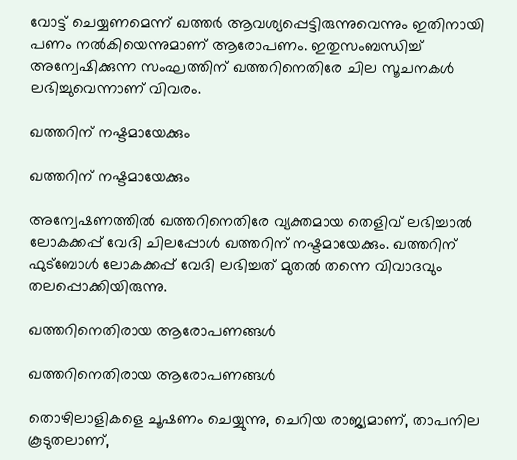വോട്ട് ചെയ്യണമെന്ന് ഖത്തര്‍ ആവശ്യപ്പെട്ടിരുന്നുവെന്നും ഇതിനായി പണം നല്‍കിയെന്നുമാണ് ആരോപണം. ഇതുസംബന്ധിച്ച് അന്വേഷിക്കുന്ന സംഘത്തിന് ഖത്തറിനെതിരേ ചില സൂചനകള്‍ ലഭിച്ചുവെന്നാണ് വിവരം.

ഖത്തറിന് നഷ്ടമായേക്കും

ഖത്തറിന് നഷ്ടമായേക്കും

അന്വേഷണത്തില്‍ ഖത്തറിനെതിരേ വ്യക്തമായ തെളിവ് ലഭിച്ചാല്‍ ലോകക്കപ്പ് വേദി ചിലപ്പോള്‍ ഖത്തറിന് നഷ്ടമായേക്കും. ഖത്തറിന് ഫുട്ബോള്‍ ലോകക്കപ്പ് വേദി ലഭിച്ചത് മുതല്‍ തന്നെ വിവാദവും തലപ്പൊക്കിയിരുന്നു.

ഖത്തറിനെതിരായ ആരോപണങ്ങള്‍

ഖത്തറിനെതിരായ ആരോപണങ്ങള്‍

തൊഴിലാളികളെ ചൂഷണം ചെയ്യുന്നു, ചെറിയ രാജ്യമാണ്, താപനില കൂടുതലാണ്,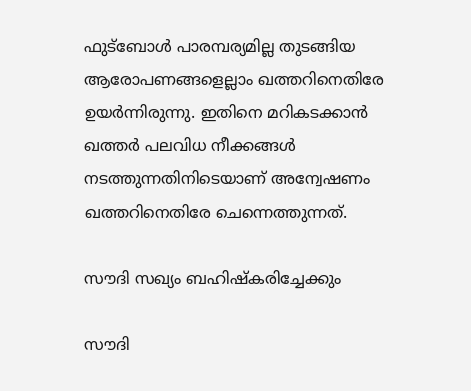ഫുട്ബോള്‍ പാരമ്പര്യമില്ല തുടങ്ങിയ ആരോപണങ്ങളെല്ലാം ഖത്തറിനെതിരേ ഉയര്‍ന്നിരുന്നു. ഇതിനെ മറികടക്കാന്‍ ഖത്തര്‍ പലവിധ നീക്കങ്ങള്‍ നടത്തുന്നതിനിടെയാണ് അന്വേഷണം ഖത്തറിനെതിരേ ചെന്നെത്തുന്നത്.

സൗദി സഖ്യം ബഹിഷ്‌കരിച്ചേക്കും

സൗദി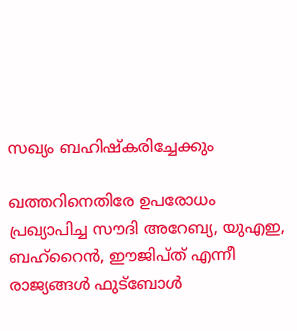സഖ്യം ബഹിഷ്‌കരിച്ചേക്കും

ഖത്തറിനെതിരേ ഉപരോധം പ്രഖ്യാപിച്ച സൗദി അറേബ്യ, യുഎഇ, ബഹ്റൈന്‍, ഈജിപ്ത് എന്നീ രാജ്യങ്ങള്‍ ഫുട്ബോള്‍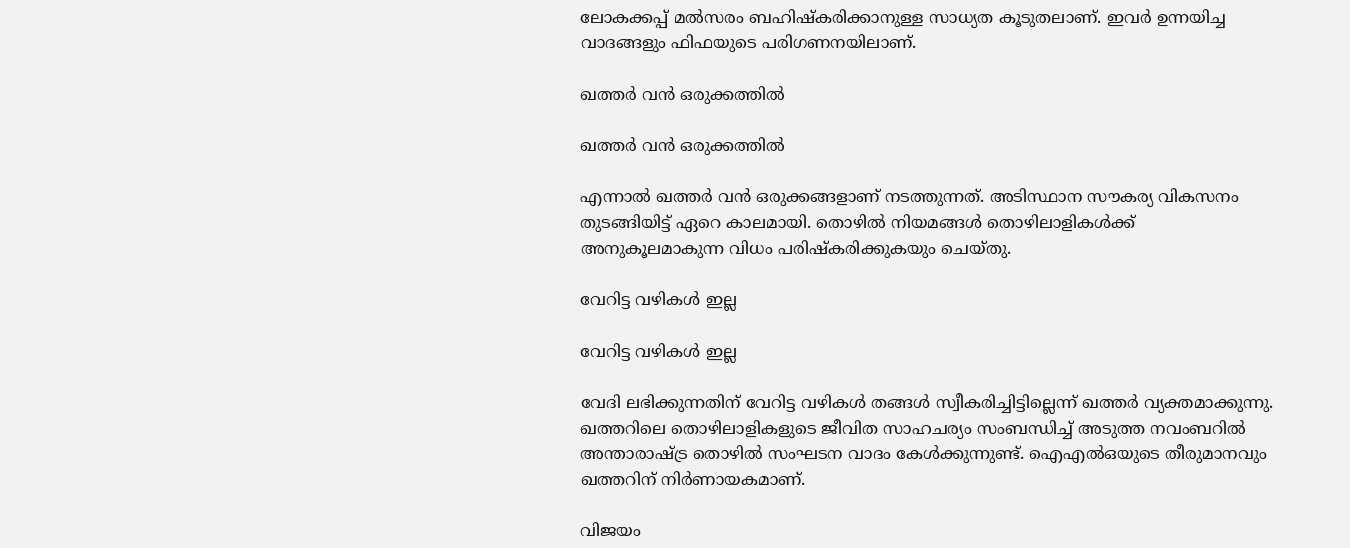ലോകക്കപ്പ് മല്‍സരം ബഹിഷ്‌കരിക്കാനുള്ള സാധ്യത കൂടുതലാണ്. ഇവര്‍ ഉന്നയിച്ച വാദങ്ങളും ഫിഫയുടെ പരിഗണനയിലാണ്.

ഖത്തര്‍ വന്‍ ഒരുക്കത്തില്‍

ഖത്തര്‍ വന്‍ ഒരുക്കത്തില്‍

എന്നാല്‍ ഖത്തര്‍ വന്‍ ഒരുക്കങ്ങളാണ് നടത്തുന്നത്. അടിസ്ഥാന സൗകര്യ വികസനം തുടങ്ങിയിട്ട് ഏറെ കാലമായി. തൊഴില്‍ നിയമങ്ങള്‍ തൊഴിലാളികള്‍ക്ക് അനുകൂലമാകുന്ന വിധം പരിഷ്‌കരിക്കുകയും ചെയ്തു.

വേറിട്ട വഴികള്‍ ഇല്ല

വേറിട്ട വഴികള്‍ ഇല്ല

വേദി ലഭിക്കുന്നതിന് വേറിട്ട വഴികള്‍ തങ്ങള്‍ സ്വീകരിച്ചിട്ടില്ലെന്ന് ഖത്തര്‍ വ്യക്തമാക്കുന്നു. ഖത്തറിലെ തൊഴിലാളികളുടെ ജീവിത സാഹചര്യം സംബന്ധിച്ച് അടുത്ത നവംബറില്‍ അന്താരാഷ്ട്ര തൊഴില്‍ സംഘടന വാദം കേള്‍ക്കുന്നുണ്ട്. ഐഎല്‍ഒയുടെ തീരുമാനവും ഖത്തറിന് നിര്‍ണായകമാണ്.

വിജയം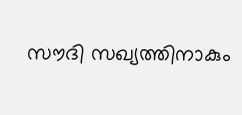സൗദി സഖ്യത്തിനാകും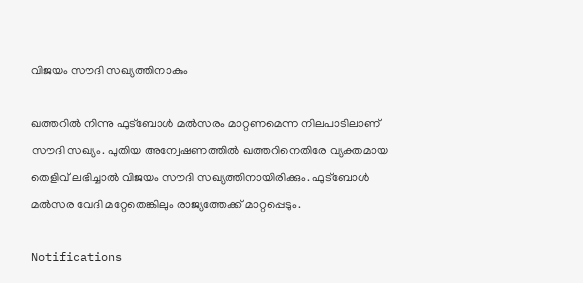വിജയം സൗദി സഖ്യത്തിനാകും

ഖത്തറില്‍ നിന്നു ഫുട്ബോള്‍ മല്‍സരം മാറ്റണമെന്ന നിലപാടിലാണ് സൗദി സഖ്യം. പുതിയ അന്വേഷണത്തില്‍ ഖത്തറിനെതിരേ വ്യക്തമായ തെളിവ് ലഭിച്ചാല്‍ വിജയം സൗദി സഖ്യത്തിനായിരിക്കും. ഫുട്ബോള്‍ മല്‍സര വേദി മറ്റേതെങ്കിലും രാജ്യത്തേക്ക് മാറ്റപ്പെടും.

Notifications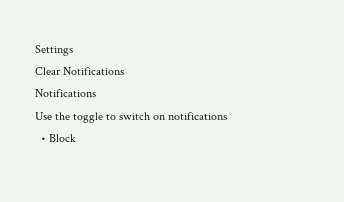Settings
Clear Notifications
Notifications
Use the toggle to switch on notifications
  • Block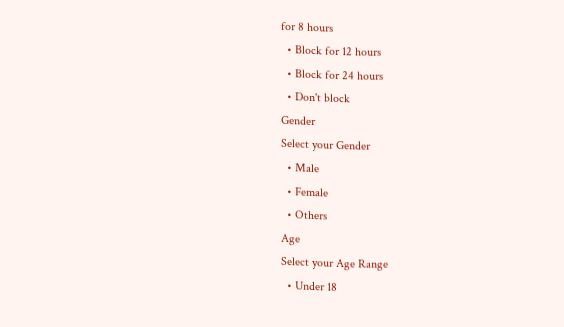for 8 hours
  • Block for 12 hours
  • Block for 24 hours
  • Don't block
Gender
Select your Gender
  • Male
  • Female
  • Others
Age
Select your Age Range
  • Under 18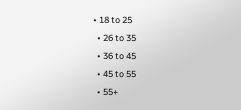• 18 to 25
  • 26 to 35
  • 36 to 45
  • 45 to 55
  • 55+